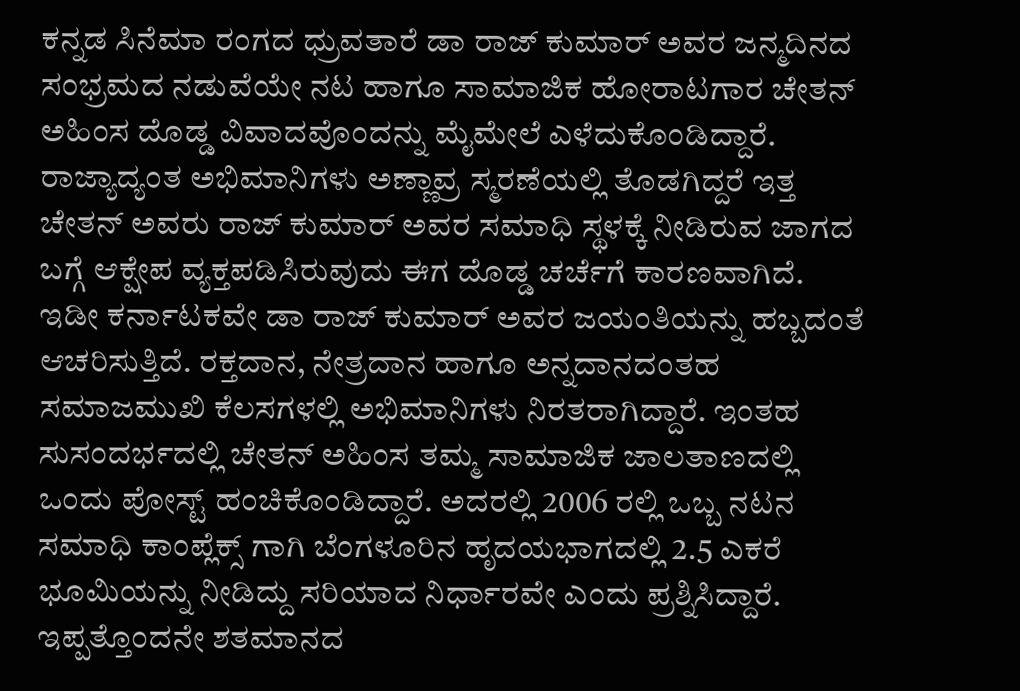ಕನ್ನಡ ಸಿನೆಮಾ ರಂಗದ ಧ್ರುವತಾರೆ ಡಾ ರಾಜ್ ಕುಮಾರ್ ಅವರ ಜನ್ಮದಿನದ ಸಂಭ್ರಮದ ನಡುವೆಯೇ ನಟ ಹಾಗೂ ಸಾಮಾಜಿಕ ಹೋರಾಟಗಾರ ಚೇತನ್ ಅಹಿಂಸ ದೊಡ್ಡ ವಿವಾದವೊಂದನ್ನು ಮೈಮೇಲೆ ಎಳೆದುಕೊಂಡಿದ್ದಾರೆ. ರಾಜ್ಯಾದ್ಯಂತ ಅಭಿಮಾನಿಗಳು ಅಣ್ಣಾವ್ರ ಸ್ಮರಣೆಯಲ್ಲಿ ತೊಡಗಿದ್ದರೆ ಇತ್ತ ಚೇತನ್ ಅವರು ರಾಜ್ ಕುಮಾರ್ ಅವರ ಸಮಾಧಿ ಸ್ಥಳಕ್ಕೆ ನೀಡಿರುವ ಜಾಗದ ಬಗ್ಗೆ ಆಕ್ಷೇಪ ವ್ಯಕ್ತಪಡಿಸಿರುವುದು ಈಗ ದೊಡ್ಡ ಚರ್ಚೆಗೆ ಕಾರಣವಾಗಿದೆ.
ಇಡೀ ಕರ್ನಾಟಕವೇ ಡಾ ರಾಜ್ ಕುಮಾರ್ ಅವರ ಜಯಂತಿಯನ್ನು ಹಬ್ಬದಂತೆ ಆಚರಿಸುತ್ತಿದೆ. ರಕ್ತದಾನ, ನೇತ್ರದಾನ ಹಾಗೂ ಅನ್ನದಾನದಂತಹ ಸಮಾಜಮುಖಿ ಕೆಲಸಗಳಲ್ಲಿ ಅಭಿಮಾನಿಗಳು ನಿರತರಾಗಿದ್ದಾರೆ. ಇಂತಹ ಸುಸಂದರ್ಭದಲ್ಲಿ ಚೇತನ್ ಅಹಿಂಸ ತಮ್ಮ ಸಾಮಾಜಿಕ ಜಾಲತಾಣದಲ್ಲಿ ಒಂದು ಪೋಸ್ಟ್ ಹಂಚಿಕೊಂಡಿದ್ದಾರೆ. ಅದರಲ್ಲಿ 2006 ರಲ್ಲಿ ಒಬ್ಬ ನಟನ ಸಮಾಧಿ ಕಾಂಪ್ಲೆಕ್ಸ್ ಗಾಗಿ ಬೆಂಗಳೂರಿನ ಹೃದಯಭಾಗದಲ್ಲಿ 2.5 ಎಕರೆ ಭೂಮಿಯನ್ನು ನೀಡಿದ್ದು ಸರಿಯಾದ ನಿರ್ಧಾರವೇ ಎಂದು ಪ್ರಶ್ನಿಸಿದ್ದಾರೆ.
ಇಪ್ಪತ್ತೊಂದನೇ ಶತಮಾನದ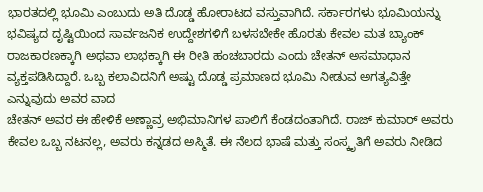ಭಾರತದಲ್ಲಿ ಭೂಮಿ ಎಂಬುದು ಅತಿ ದೊಡ್ಡ ಹೋರಾಟದ ವಸ್ತುವಾಗಿದೆ. ಸರ್ಕಾರಗಳು ಭೂಮಿಯನ್ನು ಭವಿಷ್ಯದ ದೃಷ್ಟಿಯಿಂದ ಸಾರ್ವಜನಿಕ ಉದ್ದೇಶಗಳಿಗೆ ಬಳಸಬೇಕೇ ಹೊರತು ಕೇವಲ ಮತ ಬ್ಯಾಂಕ್ ರಾಜಕಾರಣಕ್ಕಾಗಿ ಅಥವಾ ಲಾಭಕ್ಕಾಗಿ ಈ ರೀತಿ ಹಂಚಬಾರದು ಎಂದು ಚೇತನ್ ಅಸಮಾಧಾನ ವ್ಯಕ್ತಪಡಿಸಿದ್ದಾರೆ. ಒಬ್ಬ ಕಲಾವಿದನಿಗೆ ಅಷ್ಟು ದೊಡ್ಡ ಪ್ರಮಾಣದ ಭೂಮಿ ನೀಡುವ ಅಗತ್ಯವಿತ್ತೇ ಎನ್ನುವುದು ಅವರ ವಾದ
ಚೇತನ್ ಅವರ ಈ ಹೇಳಿಕೆ ಅಣ್ಣಾವ್ರ ಅಭಿಮಾನಿಗಳ ಪಾಲಿಗೆ ಕೆಂಡದಂತಾಗಿದೆ. ರಾಜ್ ಕುಮಾರ್ ಅವರು ಕೇವಲ ಒಬ್ಬ ನಟನಲ್ಲ, ಅವರು ಕನ್ನಡದ ಅಸ್ಮಿತೆ. ಈ ನೆಲದ ಭಾಷೆ ಮತ್ತು ಸಂಸ್ಕೃತಿಗೆ ಅವರು ನೀಡಿದ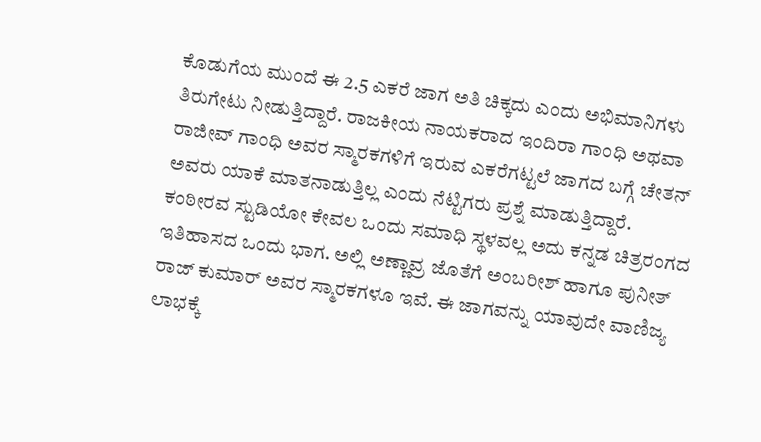ಕೊಡುಗೆಯ ಮುಂದೆ ಈ 2.5 ಎಕರೆ ಜಾಗ ಅತಿ ಚಿಕ್ಕದು ಎಂದು ಅಭಿಮಾನಿಗಳು ತಿರುಗೇಟು ನೀಡುತ್ತಿದ್ದಾರೆ. ರಾಜಕೀಯ ನಾಯಕರಾದ ಇಂದಿರಾ ಗಾಂಧಿ ಅಥವಾ ರಾಜೀವ್ ಗಾಂಧಿ ಅವರ ಸ್ಮಾರಕಗಳಿಗೆ ಇರುವ ಎಕರೆಗಟ್ಟಲೆ ಜಾಗದ ಬಗ್ಗೆ ಚೇತನ್ ಅವರು ಯಾಕೆ ಮಾತನಾಡುತ್ತಿಲ್ಲ ಎಂದು ನೆಟ್ಟಿಗರು ಪ್ರಶ್ನೆ ಮಾಡುತ್ತಿದ್ದಾರೆ.
ಕಂಠೀರವ ಸ್ಟುಡಿಯೋ ಕೇವಲ ಒಂದು ಸಮಾಧಿ ಸ್ಥಳವಲ್ಲ ಅದು ಕನ್ನಡ ಚಿತ್ರರಂಗದ ಇತಿಹಾಸದ ಒಂದು ಭಾಗ. ಅಲ್ಲಿ ಅಣ್ಣಾವ್ರ ಜೊತೆಗೆ ಅಂಬರೀಶ್ ಹಾಗೂ ಪುನೀತ್ ರಾಜ್ ಕುಮಾರ್ ಅವರ ಸ್ಮಾರಕಗಳೂ ಇವೆ. ಈ ಜಾಗವನ್ನು ಯಾವುದೇ ವಾಣಿಜ್ಯ ಲಾಭಕ್ಕೆ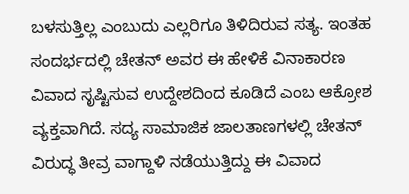ಬಳಸುತ್ತಿಲ್ಲ ಎಂಬುದು ಎಲ್ಲರಿಗೂ ತಿಳಿದಿರುವ ಸತ್ಯ. ಇಂತಹ ಸಂದರ್ಭದಲ್ಲಿ ಚೇತನ್ ಅವರ ಈ ಹೇಳಿಕೆ ವಿನಾಕಾರಣ ವಿವಾದ ಸೃಷ್ಟಿಸುವ ಉದ್ದೇಶದಿಂದ ಕೂಡಿದೆ ಎಂಬ ಆಕ್ರೋಶ ವ್ಯಕ್ತವಾಗಿದೆ. ಸದ್ಯ ಸಾಮಾಜಿಕ ಜಾಲತಾಣಗಳಲ್ಲಿ ಚೇತನ್ ವಿರುದ್ಧ ತೀವ್ರ ವಾಗ್ದಾಳಿ ನಡೆಯುತ್ತಿದ್ದು ಈ ವಿವಾದ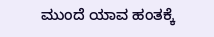ಮುಂದೆ ಯಾವ ಹಂತಕ್ಕೆ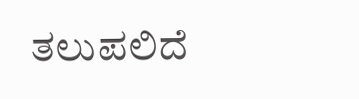ತಲುಪಲಿದೆ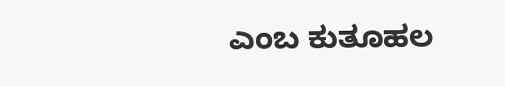ಎಂಬ ಕುತೂಹಲ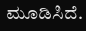ಮೂಡಿಸಿದೆ.